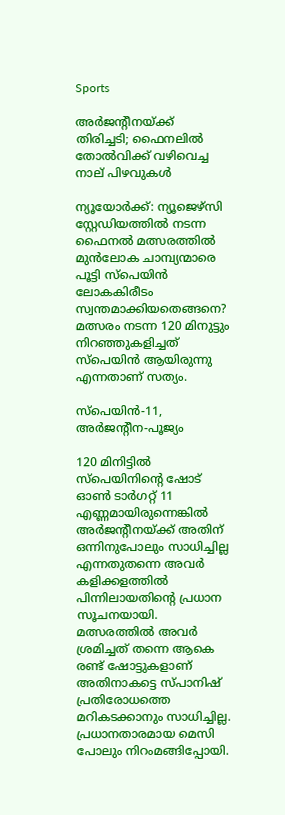Sports

അർജന്റീനയ്ക്ക് തിരിച്ചടി; ഫൈനലിൽ തോൽവിക്ക് വഴിവെച്ച നാല് പിഴവുകൾ

ന്യൂയോർക്ക്: ന്യൂജെഴ്‌സി സ്റ്റേഡിയത്തിൽ നടന്ന ഫൈനൽ മത്സരത്തിൽ മുൻലോക ചാമ്പ്യന്മാരെ പൂട്ടി സ്‌പെയിൻ ലോകകിരീടം സ്വന്തമാക്കിയതെങ്ങനെ? മത്സരം നടന്ന 120 മിനുട്ടും നിറഞ്ഞുകളിച്ചത് സ്‌പെയിൻ ആയിരുന്നു എന്നതാണ് സത്യം.

സ്‌പെയിൻ-11, അർജന്റീന-പൂജ്യം

120 മിനിട്ടിൽ സ്‌പെയിനിന്റെ ഷോട് ഓൺ ടാർഗറ്റ് 11 എണ്ണമായിരുന്നെങ്കിൽ അർജന്റീനയ്‌ക്ക് അതിന് ഒന്നിനുപോലും സാധിച്ചില്ല എന്നതുതന്നെ അവർ കളിക്കളത്തിൽ പിന്നിലായതിന്റെ പ്രധാന സൂചനയായി. മത്സരത്തിൽ അവർ ശ്രമിച്ചത് തന്നെ ആകെ രണ്ട് ഷോട്ടുകളാണ് അതിനാകട്ടെ സ്‌പാനിഷ് പ്രതിരോധത്തെ മറികടക്കാനും സാധിച്ചില്ല. പ്രധാനതാരമായ മെസി പോലും നിറംമങ്ങിപ്പോയി.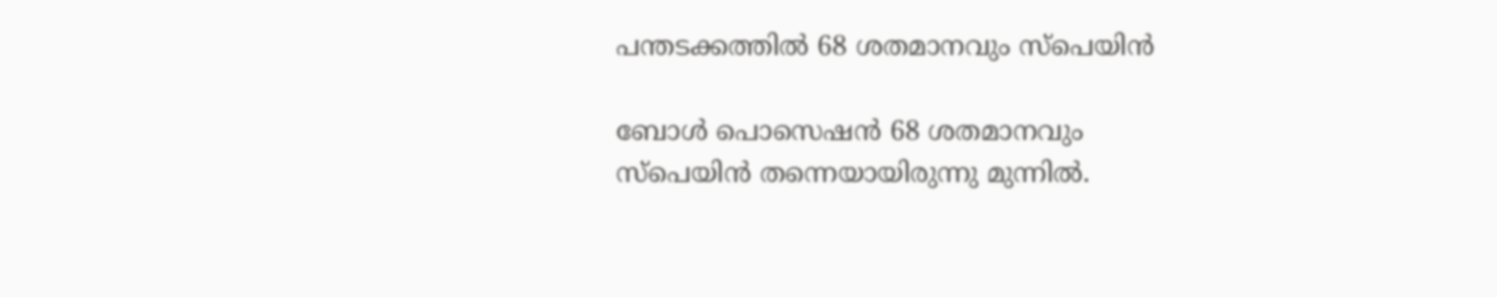പന്തടക്കത്തിൽ 68 ശതമാനവും സ്‌പെയിൻ

ബോൾ പൊസെഷൻ 68 ശതമാനവും സ്‌പെയിൻ തന്നെയായിരുന്നു മുന്നിൽ.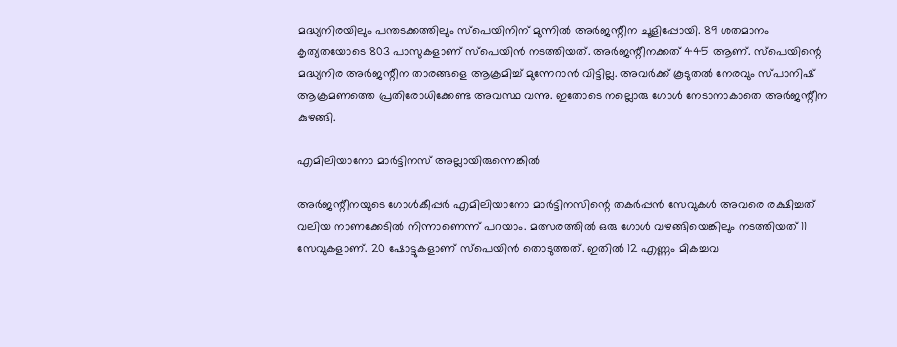മദ്ധ്യനിരയിലും പന്തടക്കത്തിലും സ്‌പെയിനിന് മുന്നിൽ അർജന്റീന ചൂളിപ്പോയി. 89 ശതമാനം കൃത്യതയോടെ 803 പാസുകളാണ് സ്‌പെയിൻ നടത്തിയത്. അർജന്റീനക്കത് 445 ആണ്. സ്‌പെയിന്റെ മദ്ധ്യനിര അർജന്റീന താരങ്ങളെ ആക്രമിച്ച് മുന്നേറാൻ വിട്ടില്ല. അവർക്ക് കൂടുതൽ നേരവും സ്‌പാനിഷ് ആക്രമണത്തെ പ്രതിരോധിക്കേണ്ട അവസ്ഥ വന്നു. ഇതോടെ നല്ലൊരു ഗോൾ നേടാനാകാതെ അർജന്റീന കുഴങ്ങി.

എമിലിയാനോ മാർട്ടിനസ് അല്ലായിരുന്നെങ്കിൽ

അ‌ർജന്റീനയുടെ ഗോൾകീപ്പർ എമിലിയാനോ മാർട്ടിനസിന്റെ തകർപ്പൻ സേവുകൾ അവരെ രക്ഷിച്ചത് വലിയ നാണക്കേടിൽ നിന്നാണെന്ന് പറയാം. മത്സരത്തിൽ ഒരു ഗോൾ വഴങ്ങിയെങ്കിലും നടത്തിയത് 11 സേവുകളാണ്. 20 ഷോട്ടുകളാണ് സ്‌പെയിൻ തൊടുത്തത്. ഇതിൽ 12 എണ്ണം മികച്ചവ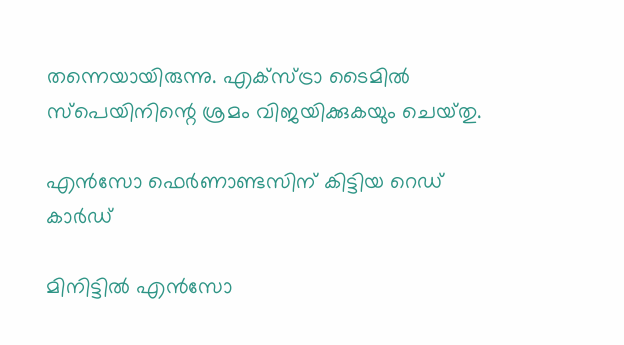തന്നെയായിരുന്നു. എക്‌സ്‌ട്രാ ടൈമിൽ സ്‌പെയിനിന്റെ ശ്രമം വിജയിക്കുകയും ചെയ്‌തു.

എൻസോ ഫെർണാണ്ടസിന് കിട്ടിയ റെഡ് കാർഡ്‌

മിനിട്ടിൽ എൻസോ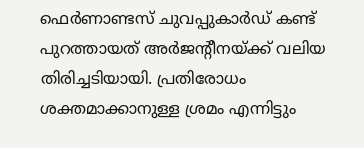ഫെർണാണ്ടസ് ചുവപ്പുകാർ‌ഡ് കണ്ട് പുറത്തായത് അർജന്റീനയ്‌ക്ക് വലിയ തിരിച്ചടിയായി. പ്രതിരോധം ശക്തമാക്കാനുള്ള ശ്രമം എന്നിട്ടും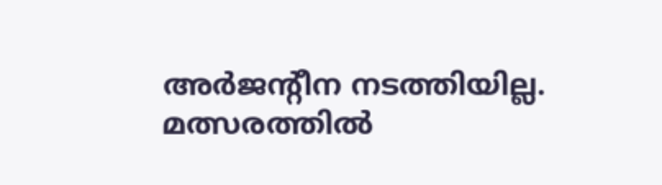അർജന്റീന നടത്തിയില്ല. മത്സരത്തിൽ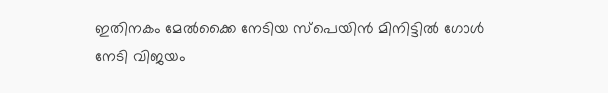ഇതിനകം മേൽക്കൈ നേടിയ സ്‌പെയിൻ മിനിട്ടിൽ ഗോൾ നേടി വിജയം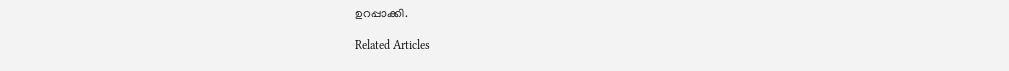ഉറപ്പാക്കി.

Related Articles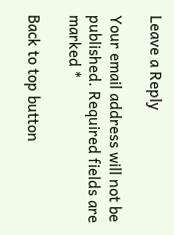Leave a Reply

Your email address will not be published. Required fields are marked *

Back to top button